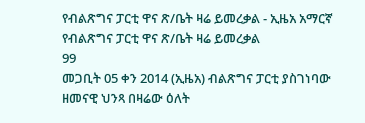የብልጽግና ፓርቲ ዋና ጽ/ቤት ዛሬ ይመረቃል - ኢዜአ አማርኛ
የብልጽግና ፓርቲ ዋና ጽ/ቤት ዛሬ ይመረቃል
99
መጋቢት 05 ቀን 2014 (ኢዜአ) ብልጽግና ፓርቲ ያስገነባው ዘመናዊ ህንጻ በዛሬው ዕለት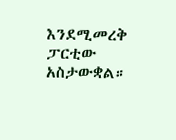እንደሚመረቅ ፓርቲው አስታውቋል።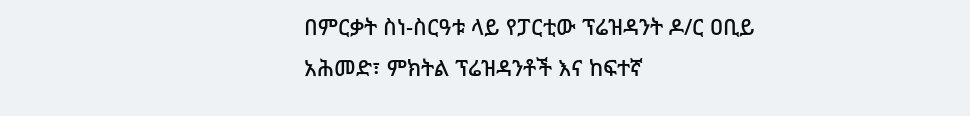በምርቃት ስነ-ስርዓቱ ላይ የፓርቲው ፕሬዝዳንት ዶ/ር ዐቢይ አሕመድ፣ ምክትል ፕሬዝዳንቶች እና ከፍተኛ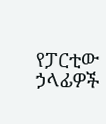የፓርቲው ኃላፊዎች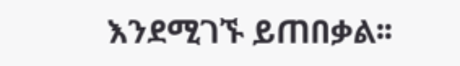እንደሚገኙ ይጠበቃል፡፡